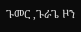ጉመር ,ጉራጌ ዞን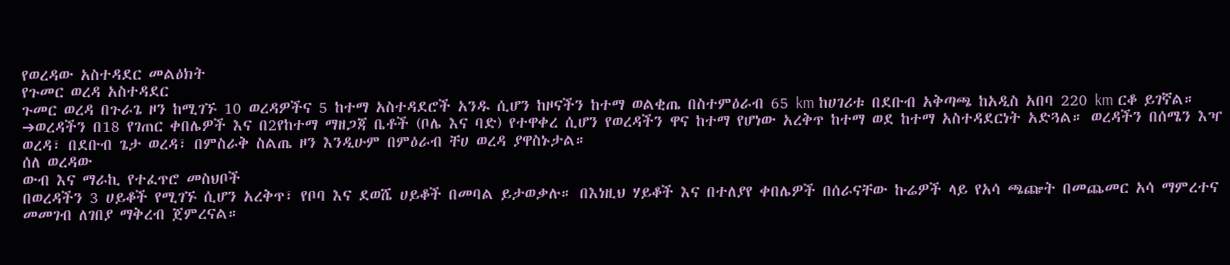የወረዳው አስተዳደር መልዕክት
የጉመር ወረዳ አስተዳደር
ጉመር ወረዳ በጉራጌ ዞን ከሚገኙ 10 ወረዳዎችና 5 ከተማ አስተዳደሮች አንዱ ሲሆን ከዞናችን ከተማ ወልቂጤ በስተምዕራብ 65 km ከሀገሪቱ በደቡብ አቅጣጫ ከአዲስ አበባ 220 km ርቆ ይገኛል።
➔ወረዳችን በ18 የገጠር ቀበሌዎች እና በ2የከተማ ማዘጋጃ ቤቶች (ቦሌ እና ባድ) የተዋቀረ ሲሆን የወረዳችን ዋና ከተማ የሆነው አረቅጥ ከተማ ወደ ከተማ አስተዳደርነት አድጓል። ወረዳችን በሰሜን እዣ ወረዳ፣ በደቡብ ጌታ ወረዳ፣ በምስራቅ ስልጤ ዞን እንዲሁም በምዕራብ ቸሀ ወረዳ ያዋስኑታል።
ሰለ ወረዳው
ውብ እና ማራኪ የተፈጥሮ መስህቦች
በወረዳችን 3 ሀይቆች የሚገኙ ሲሆን አረቅጥ፣ የቦባ እና ደወሼ ሀይቆች በመባል ይታወቃሉ። በእነዚህ ሃይቆች እና በተለያየ ቀበሌዎች በሰራናቸው ኩሬዎች ላይ የአሳ ጫጬት በመጨመር አሳ ማምረተና መመገብ ለገበያ ማቅረብ ጀምረናል።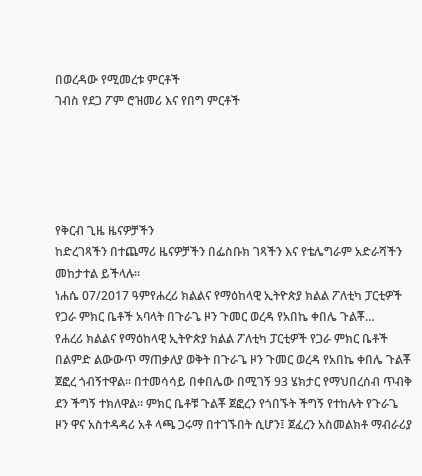በወረዳው የሚመረቱ ምርቶች
ገብስ የደጋ ፖም ሮዝመሪ እና የበግ ምርቶች





የቅርብ ጊዜ ዜናዎቻችን
ከድረገጻችን በተጨማሪ ዜናዎቻችን በፌስቡክ ገጻችን እና የቴሌግራም አድራሻችን መከታተል ይችላሉ።
ነሐሴ 07/2017 ዓምየሐረሪ ክልልና የማዕከላዊ ኢትዮጵያ ክልል ፖለቲካ ፓርቲዎች የጋራ ምክር ቤቶች አባላት በጉራጌ ዞን ጉመር ወረዳ የአበኬ ቀበሌ ጉልቾ…
የሐረሪ ክልልና የማዕከላዊ ኢትዮጵያ ክልል ፖለቲካ ፓርቲዎች የጋራ ምክር ቤቶች በልምድ ልውውጥ ማጠቃለያ ወቅት በጉራጌ ዞን ጉመር ወረዳ የአበኬ ቀበሌ ጉልቾ ጀፎረ ጎብኝተዋል። በተመሳሳይ በቀበሌው በሚገኝ 93 ሄክታር የማህበረሰብ ጥብቅ ደን ችግኝ ተክለዋል። ምክር ቤቶቹ ጉልቾ ጀፎረን የጎበኙት ችግኝ የተከሉት የጉራጌ ዞን ዋና አስተዳዳሪ አቶ ላጫ ጋሩማ በተገኙበት ሲሆን፤ ጀፈረን አስመልክቶ ማብራሪያ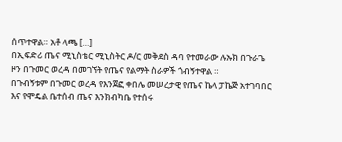ሰጥተዋል። አቶ ላጫ […]
በኢፍድሪ ጤና ሚኒስቴር ሚኒስትር ዶ/ር መቅደስ ዳባ የተመራው ሉኡክ በጉራጌ ዞን በጉመር ወረዳ በመገኘት የጤና የልማት ስራዎች ጎብኝተዋል ።
በጉብኝቱም በጉመር ወረዳ የእንጀፎ ቀበሌ መሠረታዊ የጤና ኬላ ፓኬጅ አተገባበር እና የሞዴል ቤተሰብ ጤና እንክብካቤ የተሰሩ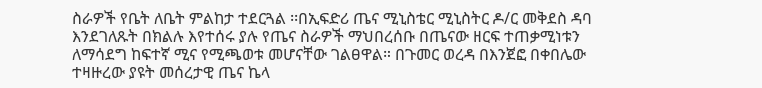ስራዎች የቤት ለቤት ምልከታ ተደርጓል ፡፡በኢፍድሪ ጤና ሚኒስቴር ሚኒስትር ዶ/ር መቅደስ ዳባ እንደገለጹት በክልሉ እየተሰሩ ያሉ የጤና ስራዎች ማህበረሰቡ በጤናው ዘርፍ ተጠቃሚነቱን ለማሳደግ ከፍተኛ ሚና የሚጫወቱ መሆናቸው ገልፀዋል። በጉመር ወረዳ በእንጀፎ በቀበሌው ተዛዙረው ያዩት መሰረታዊ ጤና ኬላ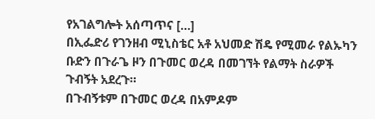የአገልግሎት አሰጣጥና […]
በኢፌድሪ የገንዘብ ሚኒስቴር አቶ አህመድ ሽዴ የሚመራ የልኡካን ቡድን በጉራጌ ዞን በጉመር ወረዳ በመገኘት የልማት ስራዎች ጉብኝት አደረጉ።
በጉብኝቱም በጉመር ወረዳ በአምዶም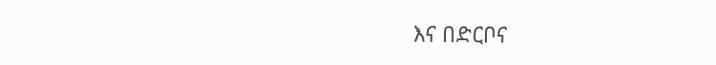እና በድርቦና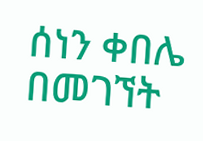ሰነን ቀበሌ በመገኘት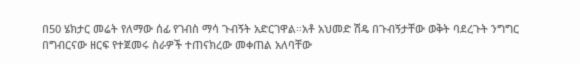በ50 ሄክታር መሬት የለማው ሰፊ የገብስ ማሳ ጉብኝት አድርገዋል።አቶ አህመድ ሽዴ በጉብኝታቸው ወቅት ባደረጉት ንግግር በግብርናው ዘርፍ የተጀመሩ ስራዎች ተጠናክረው መቀጠል አለባቸው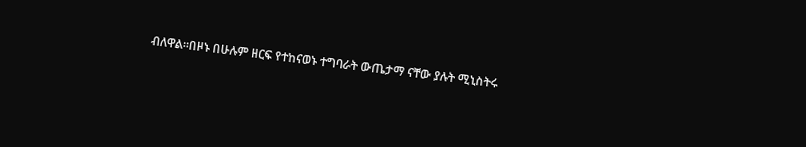ብለዋል።በዞኑ በሁሉም ዘርፍ የተከናወኑ ተግባራት ውጤታማ ናቸው ያሉት ሚኒስትሩ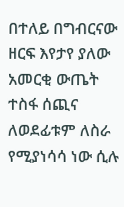በተለይ በግብርናው ዘርፍ እየታየ ያለው አመርቂ ውጤት ተስፋ ሰጪና ለወደፊቱም ለስራ የሚያነሳሳ ነው ሲሉ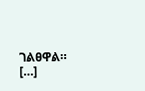ገልፀዋል። […]